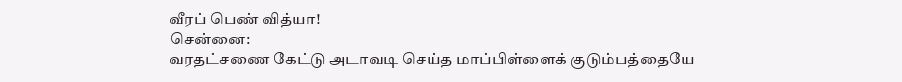வீரப் பெண் வித்யா!
சென்னை:
வரதட்சணை கேட்டு அடாவடி செய்த மாப்பிள்ளைக் குடும்பத்தையே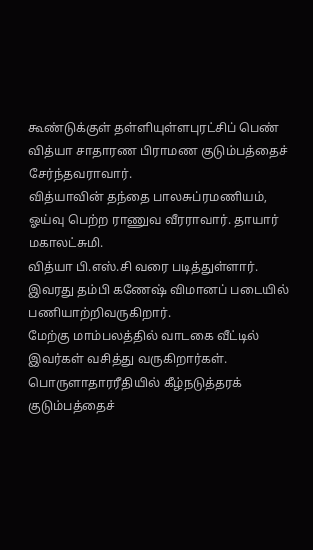கூண்டுக்குள் தள்ளியுள்ளபுரட்சிப் பெண் வித்யா சாதாரண பிராமண குடும்பத்தைச் சேர்ந்தவராவார்.
வித்யாவின் தந்தை பாலசுப்ரமணியம், ஓய்வு பெற்ற ராணுவ வீரராவார். தாயார் மகாலட்சுமி.
வித்யா பி.எஸ்.சி வரை படித்துள்ளார். இவரது தம்பி கணேஷ் விமானப் படையில் பணியாற்றிவருகிறார்.
மேற்கு மாம்பலத்தில் வாடகை வீட்டில் இவர்கள் வசித்து வருகிறார்கள். பொருளாதாரரீதியில் கீழ்நடுத்தரக் குடும்பத்தைச்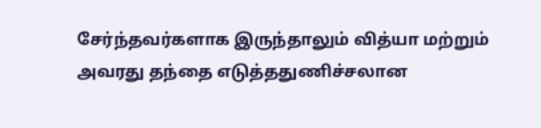சேர்ந்தவர்களாக இருந்தாலும் வித்யா மற்றும் அவரது தந்தை எடுத்ததுணிச்சலான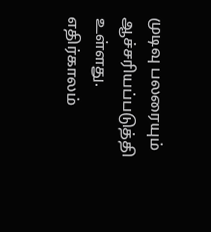முடிவு பலரையும் ஆச்சரியப்படுத்தி உள்ளது.
எதிர்காலம்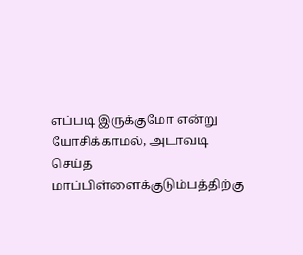எப்படி இருக்குமோ என்று யோசிக்காமல், அடாவடி செய்த மாப்பிள்ளைக்குடும்பத்திற்கு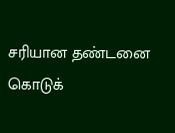சரியான தண்டனை கொடுக்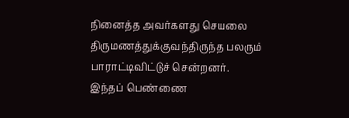நினைத்த அவர்களது செயலை திருமணத்துக்குவந்திருந்த பலரும் பாராட்டிவிட்டுச் சென்றனர்.
இந்தப் பெண்ணை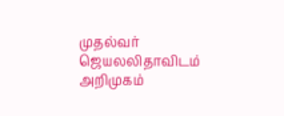முதல்வர் ஜெயலலிதாவிடம் அறிமுகம்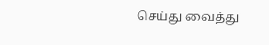செய்து வைத்து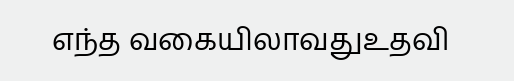எந்த வகையிலாவதுஉதவி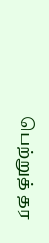பெற்றுத் தர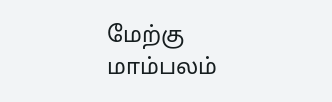மேற்கு மாம்பலம்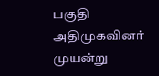பகுதி அதிமுகவினர் முயன்று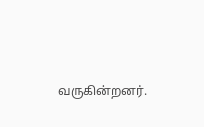வருகின்றனர்.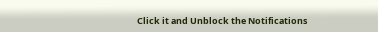Click it and Unblock the Notifications